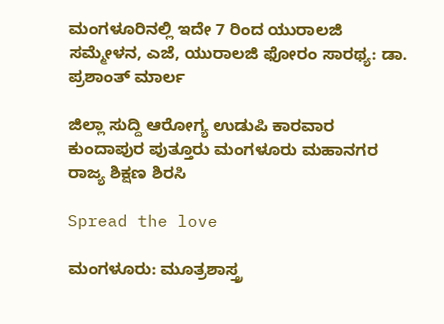ಮಂಗಳೂರಿನಲ್ಲಿ ಇದೇ 7 ರಿಂದ ಯುರಾಲಜಿ ಸಮ್ಮೇಳನ, ಎಜೆ, ಯುರಾಲಜಿ ಫೋರಂ ಸಾರಥ್ಯ: ಡಾ. ಪ್ರಶಾಂತ್ ಮಾರ್ಲ

ಜಿಲ್ಲಾ ಸುದ್ದಿ ಆರೋಗ್ಯ ಉಡುಪಿ ಕಾರವಾರ ಕುಂದಾಪುರ ಪುತ್ತೂರು ಮಂಗಳೂರು ಮಹಾನಗರ ರಾಜ್ಯ ಶಿಕ್ಷಣ ಶಿರಸಿ

Spread the love

ಮಂಗಳೂರು: ಮೂತ್ರಶಾಸ್ತ್ರ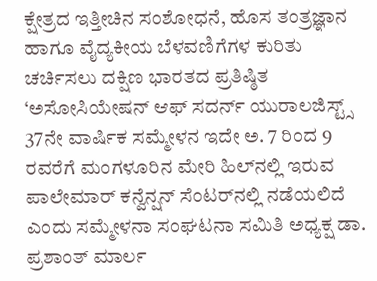ಕ್ಷೇತ್ರದ ಇತ್ತೀಚಿನ ಸಂಶೋಧನೆ, ಹೊಸ ತಂತ್ರಜ್ಞಾನ ಹಾಗೂ ವೈದ್ಯಕೀಯ ಬೆಳವಣಿಗೆಗಳ ಕುರಿತು ಚರ್ಚಿಸಲು ದಕ್ಷಿಣ ಭಾರತದ ಪ್ರತಿಷ್ಠಿತ ‘ಅಸೋಸಿಯೇಷನ್ ಆಫ್ ಸದರ್ನ್ ಯುರಾಲಜಿಸ್ಟ್ಸ್ 37ನೇ ವಾರ್ಷಿಕ ಸಮ್ಮೇಳನ ಇದೇ ಅ. 7 ರಿಂದ 9 ರವರೆಗೆ ಮಂಗಳೂರಿನ ಮೇರಿ ಹಿಲ್‌ನಲ್ಲಿ ಇರುವ ಪಾಲೇಮಾರ್ ಕನ್ವೆನ್ಷನ್ ಸೆಂಟರ್‌ನಲ್ಲಿ ನಡೆಯಲಿದೆ ಎಂದು ಸಮ್ಮೇಳನಾ ಸಂಘಟನಾ ಸಮಿತಿ ಅಧ್ಯಕ್ಷ ಡಾ. ಪ್ರಶಾಂತ್ ಮಾರ್ಲ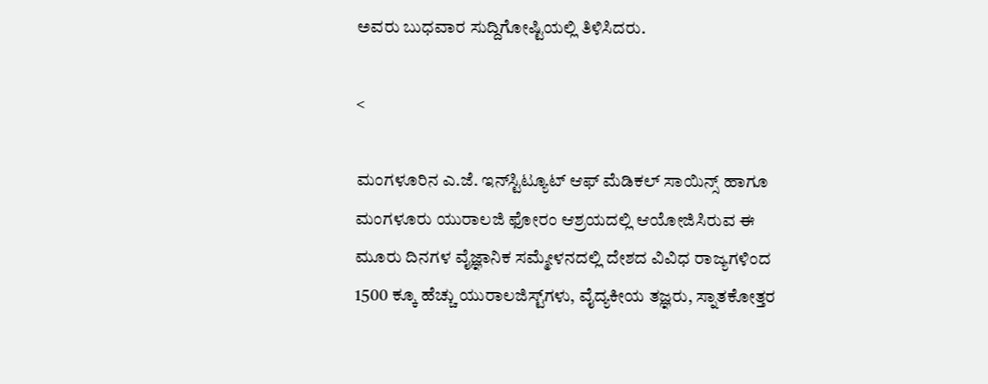ಅವರು ಬುಧವಾರ ಸುದ್ದಿಗೋಷ್ಟಿಯಲ್ಲಿ ತಿಳಿಸಿದರು.

<

ಮಂಗಳೂರಿನ ಎ.ಜೆ. ಇನ್‌ಸ್ಟಿಟ್ಯೂಟ್ ಆಫ್ ಮೆಡಿಕಲ್ ಸಾಯಿನ್ಸ್ ಹಾಗೂ ಮಂಗಳೂರು ಯುರಾಲಜಿ ಫೋರಂ ಆಶ್ರಯದಲ್ಲಿ ಆಯೋಜಿಸಿರುವ ಈ ಮೂರು ದಿನಗಳ ವೈಜ್ಞಾನಿಕ ಸಮ್ಮೇಳನದಲ್ಲಿ ದೇಶದ ವಿವಿಧ ರಾಜ್ಯಗಳಿಂದ 1500 ಕ್ಕೂ ಹೆಚ್ಚು ಯುರಾಲಜಿಸ್ಟ್‌ಗಳು, ವೈದ್ಯಕೀಯ ತಜ್ಞರು, ಸ್ನಾತಕೋತ್ತರ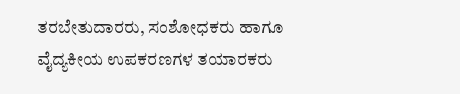ತರಬೇತುದಾರರು, ಸಂಶೋಧಕರು ಹಾಗೂ ವೈದ್ಯಕೀಯ ಉಪಕರಣಗಳ ತಯಾರಕರು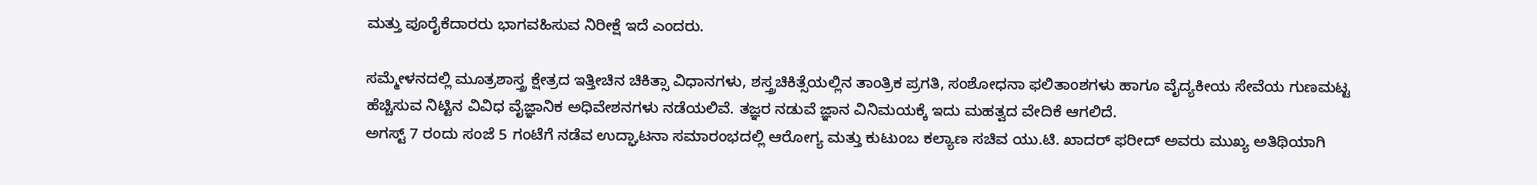ಮತ್ತು ಪೂರೈಕೆದಾರರು ಭಾಗವಹಿಸುವ ನಿರೀಕ್ಷೆ ಇದೆ ಎಂದರು.

ಸಮ್ಮೇಳನದಲ್ಲಿ ಮೂತ್ರಶಾಸ್ತ್ರ ಕ್ಷೇತ್ರದ ಇತ್ತೀಚಿನ ಚಿಕಿತ್ಸಾ ವಿಧಾನಗಳು, ಶಸ್ತ್ರಚಿಕಿತ್ಸೆಯಲ್ಲಿನ ತಾಂತ್ರಿಕ ಪ್ರಗತಿ, ಸಂಶೋಧನಾ ಫಲಿತಾಂಶಗಳು ಹಾಗೂ ವೈದ್ಯಕೀಯ ಸೇವೆಯ ಗುಣಮಟ್ಟ ಹೆಚ್ಚಿಸುವ ನಿಟ್ಟಿನ ವಿವಿಧ ವೈಜ್ಞಾನಿಕ ಅಧಿವೇಶನಗಳು ನಡೆಯಲಿವೆ. ತಜ್ಞರ ನಡುವೆ ಜ್ಞಾನ ವಿನಿಮಯಕ್ಕೆ ಇದು ಮಹತ್ವದ ವೇದಿಕೆ ಆಗಲಿದೆ.
ಅಗಸ್ಟ್ 7 ರಂದು ಸಂಜೆ 5 ಗಂಟೆಗೆ ನಡೆವ ಉದ್ಘಾಟನಾ ಸಮಾರಂಭದಲ್ಲಿ ಆರೋಗ್ಯ ಮತ್ತು ಕುಟುಂಬ ಕಲ್ಯಾಣ ಸಚಿವ ಯು.ಟಿ. ಖಾದರ್ ಫರೀದ್ ಅವರು ಮುಖ್ಯ ಅತಿಥಿಯಾಗಿ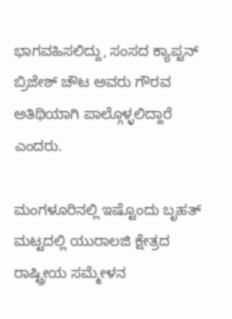ಭಾಗವಹಿಸಲಿದ್ದು, ಸಂಸದ ಕ್ಯಾಪ್ಟನ್ ಬ್ರಿಜೇಶ್ ಚೌಟ ಅವರು ಗೌರವ ಅತಿಥಿಯಾಗಿ ಪಾಲ್ಗೊಳ್ಳಲಿದ್ದಾರೆ ಎಂದರು.

ಮಂಗಳೂರಿನಲ್ಲಿ ಇಷ್ಟೊಂದು ಬೃಹತ್ ಮಟ್ಟದಲ್ಲಿ ಯುರಾಲಜಿ ಕ್ಷೇತ್ರದ ರಾಷ್ಟ್ರೀಯ ಸಮ್ಮೇಳನ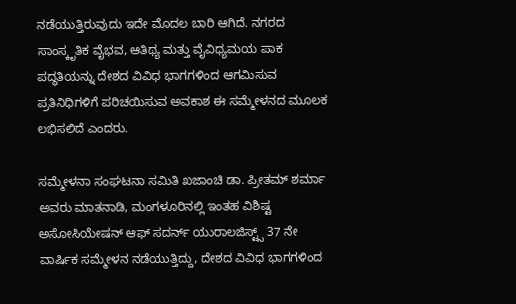ನಡೆಯುತ್ತಿರುವುದು ಇದೇ ಮೊದಲ ಬಾರಿ ಆಗಿದೆ. ನಗರದ ಸಾಂಸ್ಕೃತಿಕ ವೈಭವ, ಆತಿಥ್ಯ ಮತ್ತು ವೈವಿಧ್ಯಮಯ ಪಾಕ ಪದ್ಧತಿಯನ್ನು ದೇಶದ ವಿವಿಧ ಭಾಗಗಳಿಂದ ಆಗಮಿಸುವ ಪ್ರತಿನಿಧಿಗಳಿಗೆ ಪರಿಚಯಿಸುವ ಅವಕಾಶ ಈ ಸಮ್ಮೇಳನದ ಮೂಲಕ ಲಭಿಸಲಿದೆ ಎಂದರು.

ಸಮ್ಮೇಳನಾ ಸಂಘಟನಾ ಸಮಿತಿ ಖಜಾಂಚಿ ಡಾ. ಪ್ರೀತಮ್ ಶರ್ಮಾ ಅವರು ಮಾತನಾಡಿ, ಮಂಗಳೂರಿನಲ್ಲಿ ಇಂತಹ ವಿಶಿಷ್ಟ ಅಸೋಸಿಯೇಷನ್ ಆಫ್ ಸದರ್ನ್ ಯುರಾಲಜಿಸ್ಟ್ಸ್ 37 ನೇ ವಾರ್ಷಿಕ ಸಮ್ಮೇಳನ ನಡೆಯುತ್ತಿದ್ದು, ದೇಶದ ವಿವಿಧ ಭಾಗಗಳಿಂದ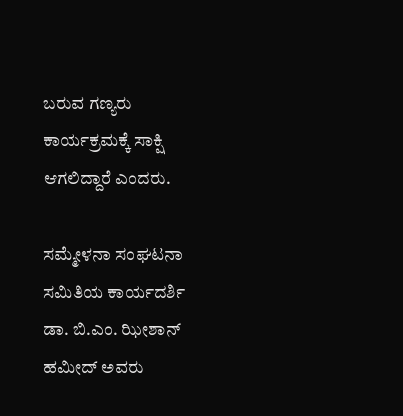ಬರುವ ಗಣ್ಯರು ಕಾರ್ಯಕ್ರಮಕ್ಕೆ ಸಾಕ್ಷಿ ಆಗಲಿದ್ದಾರೆ ಎಂದರು.

ಸಮ್ಮೇಳನಾ ಸಂಘಟನಾ ಸಮಿತಿಯ ಕಾರ್ಯದರ್ಶಿ ಡಾ. ಬಿ.ಎಂ. ಝೀಶಾನ್ ಹಮೀದ್ ಅವರು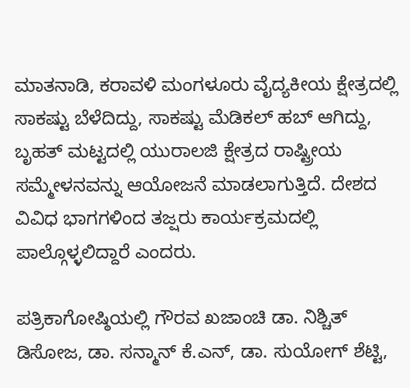ಮಾತನಾಡಿ, ಕರಾವಳಿ ಮಂಗಳೂರು ವೈದ್ಯಕೀಯ ಕ್ಷೇತ್ರದಲ್ಲಿ ಸಾಕಷ್ಟು ಬೆಳೆದಿದ್ದು, ಸಾಕಷ್ಟು ಮೆಡಿಕಲ್ ಹಬ್ ಆಗಿದ್ದು, ಬೃಹತ್ ಮಟ್ಟದಲ್ಲಿ ಯುರಾಲಜಿ ಕ್ಷೇತ್ರದ ರಾಷ್ಟ್ರೀಯ ಸಮ್ಮೇಳನವನ್ನು ಆಯೋಜನೆ ಮಾಡಲಾಗುತ್ತಿದೆ. ದೇಶದ ವಿವಿಧ ಭಾಗಗಳಿಂದ ತಜ್ಷರು ಕಾರ್ಯಕ್ರಮದಲ್ಲಿ ಪಾಲ್ಗೊಳ್ಳಲಿದ್ದಾರೆ ಎಂದರು.

ಪತ್ರಿಕಾಗೋಷ್ಠಿಯಲ್ಲಿ ಗೌರವ ಖಜಾಂಚಿ ಡಾ. ನಿಶ್ಚಿತ್ ಡಿಸೋಜ, ಡಾ. ಸನ್ಮಾನ್ ಕೆ.ಎನ್, ಡಾ. ಸುಯೋಗ್ ಶೆಟ್ಟಿ,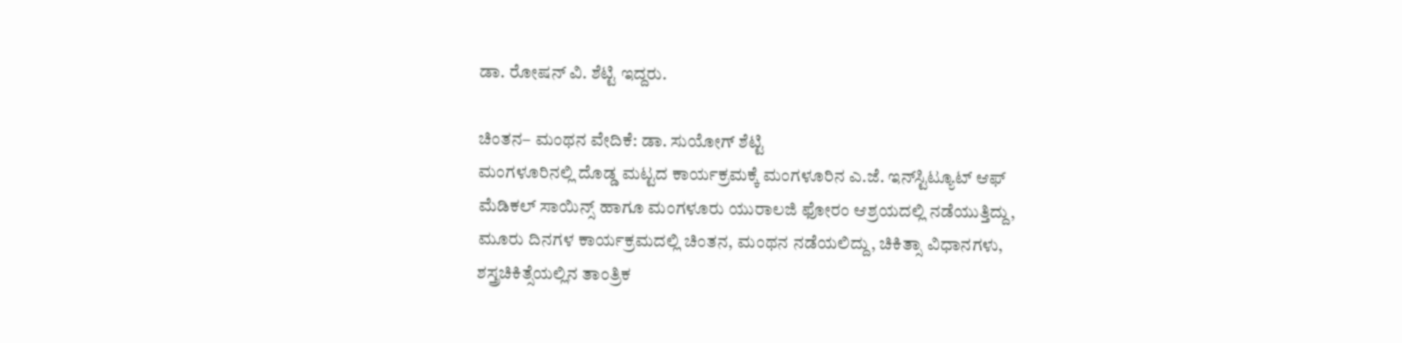ಡಾ. ರೋಷನ್ ವಿ. ಶೆಟ್ಟಿ ಇದ್ದರು.

ಚಿಂತನ– ಮಂಥನ ವೇದಿಕೆ: ಡಾ. ಸುಯೋಗ್ ಶೆಟ್ಟಿ
ಮಂಗಳೂರಿನಲ್ಲಿ ದೊಡ್ಡ ಮಟ್ಟದ ಕಾರ್ಯಕ್ರಮಕ್ಕೆ ಮಂಗಳೂರಿನ ಎ.ಜೆ. ಇನ್‌ಸ್ಟಿಟ್ಯೂಟ್ ಆಫ್ ಮೆಡಿಕಲ್ ಸಾಯಿನ್ಸ್ ಹಾಗೂ ಮಂಗಳೂರು ಯುರಾಲಜಿ ಫೋರಂ ಆಶ್ರಯದಲ್ಲಿ ನಡೆಯುತ್ತಿದ್ದು, ಮೂರು ದಿನಗಳ ಕಾರ್ಯಕ್ರಮದಲ್ಲಿ ಚಿಂತನ, ಮಂಥನ ನಡೆಯಲಿದ್ದು, ಚಿಕಿತ್ಸಾ ವಿಧಾನಗಳು, ಶಸ್ತ್ರಚಿಕಿತ್ಸೆಯಲ್ಲಿನ ತಾಂತ್ರಿಕ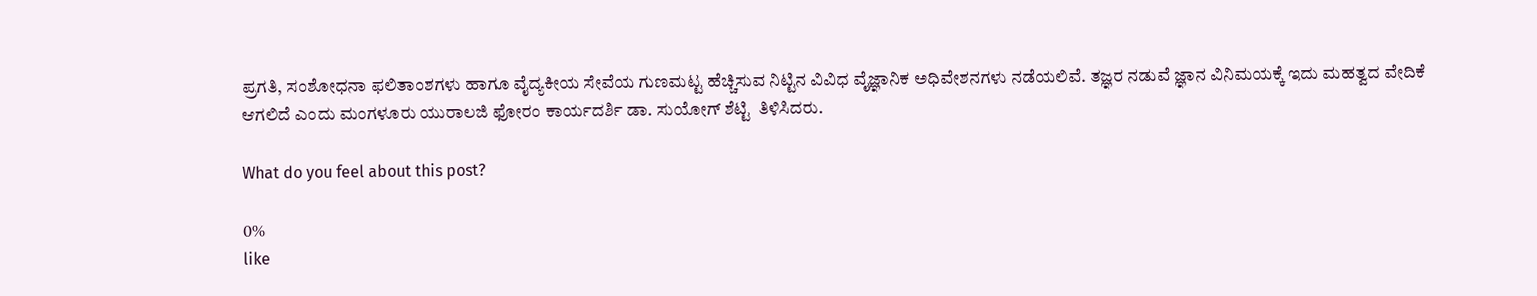ಪ್ರಗತಿ, ಸಂಶೋಧನಾ ಫಲಿತಾಂಶಗಳು ಹಾಗೂ ವೈದ್ಯಕೀಯ ಸೇವೆಯ ಗುಣಮಟ್ಟ ಹೆಚ್ಚಿಸುವ ನಿಟ್ಟಿನ ವಿವಿಧ ವೈಜ್ಞಾನಿಕ ಅಧಿವೇಶನಗಳು ನಡೆಯಲಿವೆ. ತಜ್ಞರ ನಡುವೆ ಜ್ಞಾನ ವಿನಿಮಯಕ್ಕೆ ಇದು ಮಹತ್ವದ ವೇದಿಕೆ ಆಗಲಿದೆ ಎಂದು ಮಂಗಳೂರು ಯುರಾಲಜಿ ಫೋರಂ ಕಾರ್ಯದರ್ಶಿ ಡಾ. ಸುಯೋಗ್ ಶೆಟ್ಟಿ  ತಿಳಿಸಿದರು.

What do you feel about this post?

0%
like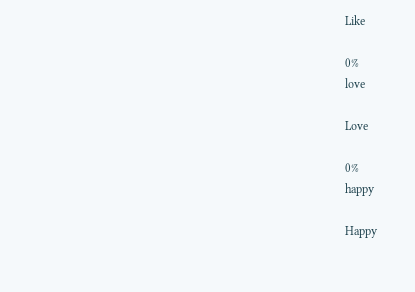Like

0%
love

Love

0%
happy

Happy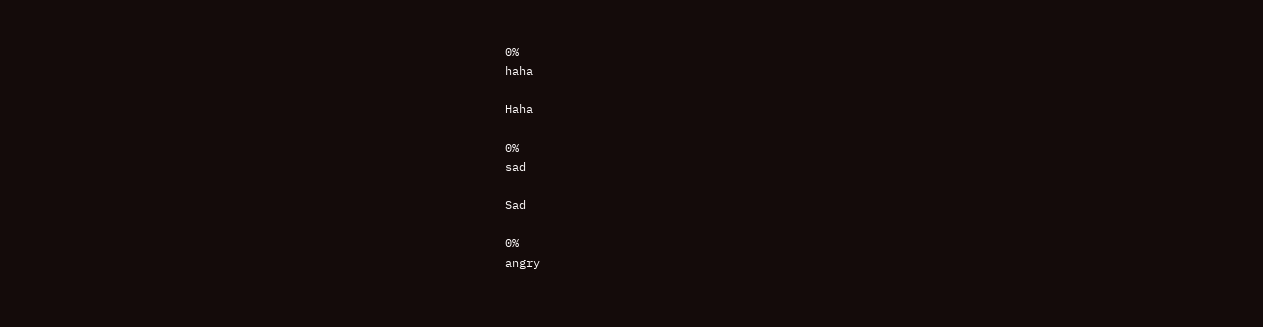0%
haha

Haha

0%
sad

Sad

0%
angry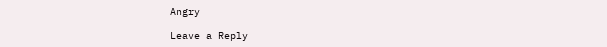Angry

Leave a Reply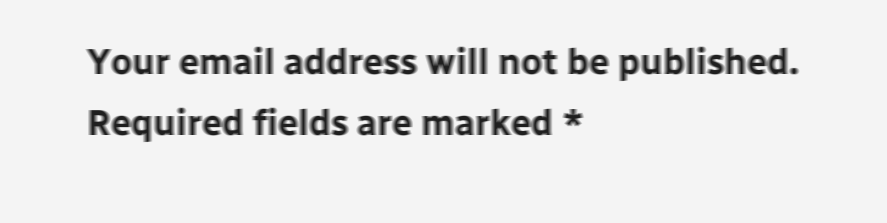Your email address will not be published. Required fields are marked *